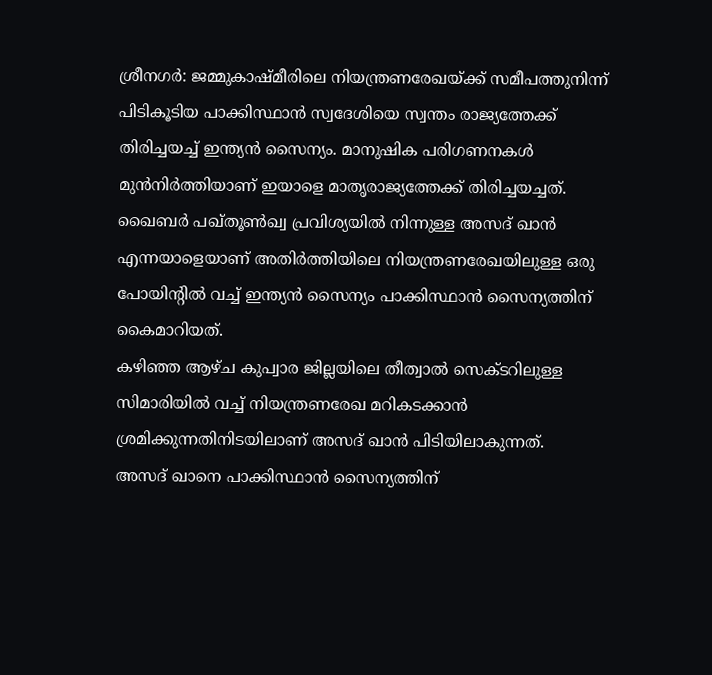ശ്രീനഗർ: ജമ്മുകാഷ്മീരിലെ നിയന്ത്രണരേഖയ്ക്ക് സമീപത്തുനിന്ന് പിടികൂടിയ പാക്കിസ്ഥാൻ സ്വദേശിയെ സ്വന്തം രാജ്യത്തേക്ക് തിരിച്ചയച്ച് ഇന്ത്യൻ സൈന്യം. മാനുഷിക പരിഗണനകൾ മുൻനിർത്തിയാണ് ഇയാളെ മാതൃരാജ്യത്തേക്ക് തിരിച്ചയച്ചത്.
ഖൈബർ പഖ്തൂൺഖ്വ പ്രവിശ്യയിൽ നിന്നുള്ള അസദ് ഖാൻ എന്നയാളെയാണ് അതിർത്തിയിലെ നിയന്ത്രണരേഖയിലുള്ള ഒരു പോയിന്റിൽ വച്ച് ഇന്ത്യൻ സൈന്യം പാക്കിസ്ഥാൻ സൈന്യത്തിന് കൈമാറിയത്.
കഴിഞ്ഞ ആഴ്ച കുപ്വാര ജില്ലയിലെ തീത്വാൽ സെക്ടറിലുള്ള സിമാരിയിൽ വച്ച് നിയന്ത്രണരേഖ മറികടക്കാൻ ശ്രമിക്കുന്നതിനിടയിലാണ് അസദ് ഖാൻ പിടിയിലാകുന്നത്.
അസദ് ഖാനെ പാക്കിസ്ഥാൻ സൈന്യത്തിന്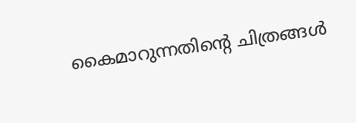കൈമാറുന്നതിന്റെ ചിത്രങ്ങൾ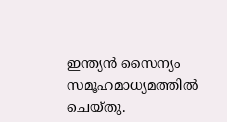ഇന്ത്യൻ സൈന്യം സമൂഹമാധ്യമത്തിൽ ചെയ്തു.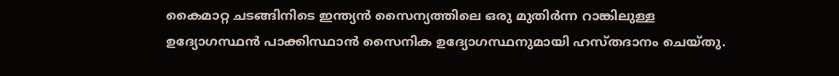കൈമാറ്റ ചടങ്ങിനിടെ ഇന്ത്യൻ സൈന്യത്തിലെ ഒരു മുതിർന്ന റാങ്കിലുള്ള ഉദ്യോഗസ്ഥൻ പാക്കിസ്ഥാൻ സൈനിക ഉദ്യോഗസ്ഥനുമായി ഹസ്തദാനം ചെയ്തു.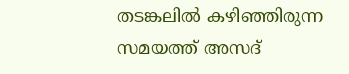തടങ്കലിൽ കഴിഞ്ഞിരുന്ന സമയത്ത് അസദ്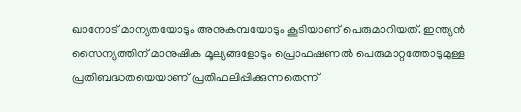ഖാനോട് മാന്യതയോടും അനുകമ്പയോടും കൂടിയാണ് പെരുമാറിയത്. ഇന്ത്യൻ സൈന്യത്തിന് മാനുഷിക മൂല്യങ്ങളോടും പ്രൊഫഷണൽ പെരുമാറ്റത്തോടുമുള്ള പ്രതിബദ്ധതയെയാണ് പ്രതിഫലിപ്പിക്കുന്നതെന്ന്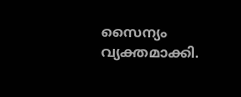സൈന്യം വ്യക്തമാക്കി.